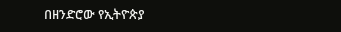በዘንድሮው የኢትዮጵያ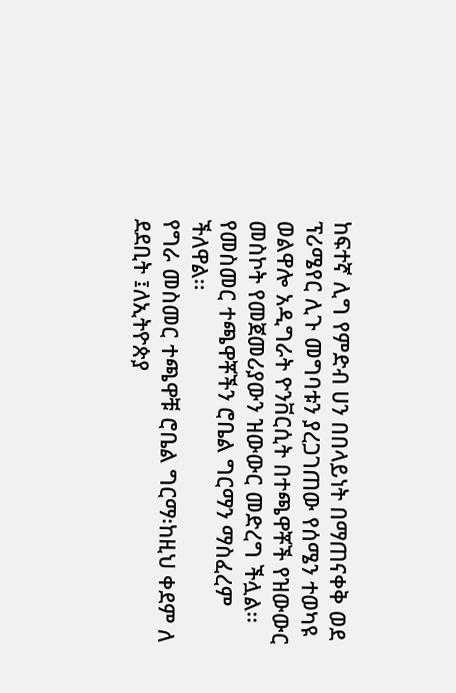ከፍተኛ ሊግ የምድብ ሀን በበላይነት በማጠናቀቅ ወደ ፕሪሜየር ሊጉ መግባቱን ያረጋገጠው የሰሜን ተወካዩ ወልዋሎ አዲግራት ዮንቨርሲት በተጫዋቾች የዝውውር መስኮት የመጀመሪያውን ዝውውር መድረግ ችሏል፡፡
የመስመር ተጫዋቾችን ሮቤል ግርማን ማስፈረም ችለዋል፡፡
የግራ መስመር ተጫዋቹ ሮቤል ግርማ፡ከዚህ ቀደም ለ ደደቢት ፤ለኢትዮጵያ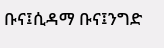ቡና፤ሲዳማ ቡና፤ንግድ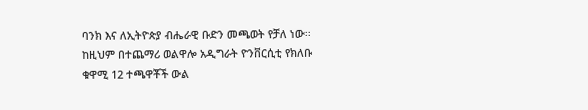ባንክ እና ለኢትዮጵያ ብሔራዊ ቡድን መጫወት የቻለ ነው፡፡
ከዚህም በተጨማሪ ወልዋሎ አዲግራት ዮንቨርሲቲ የክለቡ ቁዋሚ 12 ተጫዋቾች ውል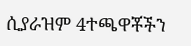ሲያራዝም 4ተጫዋቾችን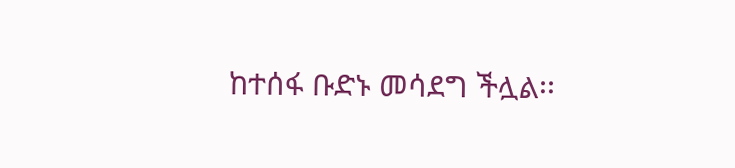ከተሰፋ ቡድኑ መሳደግ ችሏል፡፡